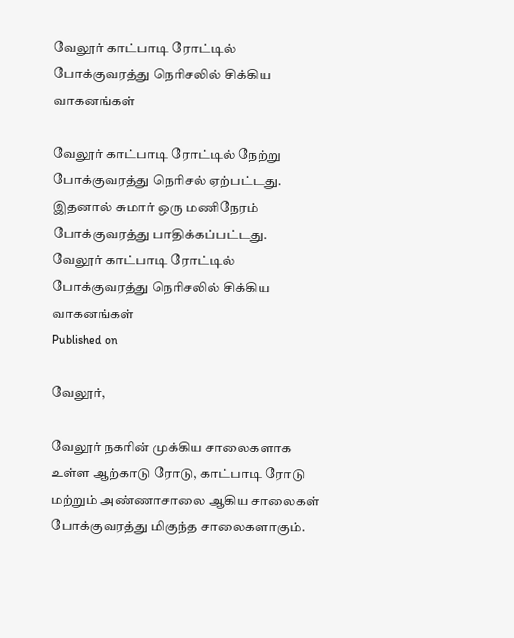வேலூர் காட்பாடி ரோட்டில் போக்குவரத்து நெரிசலில் சிக்கிய வாகனங்கள்

வேலூர் காட்பாடி ரோட்டில் நேற்று போக்குவரத்து நெரிசல் ஏற்பட்டது. இதனால் சுமார் ஒரு மணிநேரம் போக்குவரத்து பாதிக்கப்பட்டது.
வேலூர் காட்பாடி ரோட்டில் போக்குவரத்து நெரிசலில் சிக்கிய வாகனங்கள்
Published on

வேலூர்,

வேலூர் நகரின் முக்கிய சாலைகளாக உள்ள ஆற்காடு ரோடு, காட்பாடி ரோடு மற்றும் அண்ணாசாலை ஆகிய சாலைகள் போக்குவரத்து மிகுந்த சாலைகளாகும்.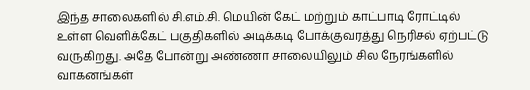இந்த சாலைகளில் சி.எம்.சி. மெயின் கேட் மற்றும் காட்பாடி ரோட்டில் உள்ள வெளிக்கேட் பகுதிகளில் அடிக்கடி போக்குவரத்து நெரிசல் ஏற்பட்டு வருகிறது. அதே போன்று அண்ணா சாலையிலும் சில நேரங்களில் வாகனங்கள்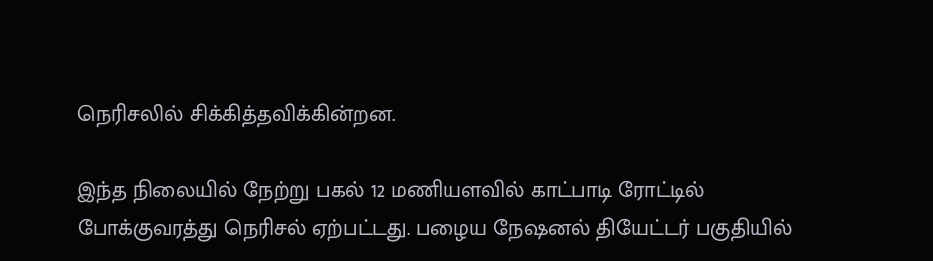நெரிசலில் சிக்கித்தவிக்கின்றன.

இந்த நிலையில் நேற்று பகல் 12 மணியளவில் காட்பாடி ரோட்டில் போக்குவரத்து நெரிசல் ஏற்பட்டது. பழைய நேஷனல் தியேட்டர் பகுதியில்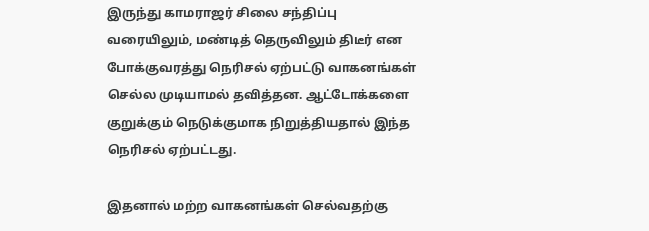இருந்து காமராஜர் சிலை சந்திப்பு வரையிலும், மண்டித் தெருவிலும் திடீர் என போக்குவரத்து நெரிசல் ஏற்பட்டு வாகனங்கள் செல்ல முடியாமல் தவித்தன. ஆட்டோக்களை குறுக்கும் நெடுக்குமாக நிறுத்தியதால் இந்த நெரிசல் ஏற்பட்டது.

இதனால் மற்ற வாகனங்கள் செல்வதற்கு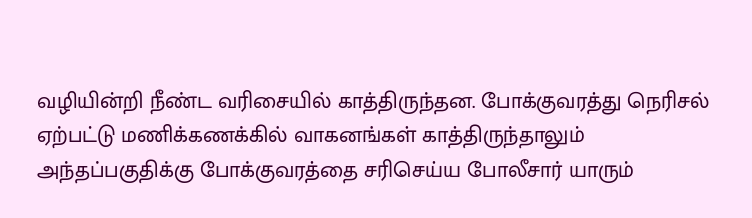வழியின்றி நீண்ட வரிசையில் காத்திருந்தன. போக்குவரத்து நெரிசல் ஏற்பட்டு மணிக்கணக்கில் வாகனங்கள் காத்திருந்தாலும் அந்தப்பகுதிக்கு போக்குவரத்தை சரிசெய்ய போலீசார் யாரும்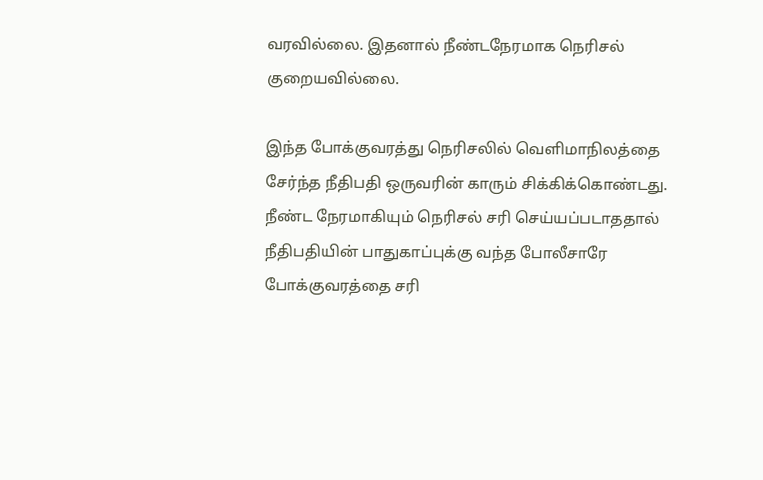வரவில்லை. இதனால் நீண்டநேரமாக நெரிசல் குறையவில்லை.

இந்த போக்குவரத்து நெரிசலில் வெளிமாநிலத்தை சேர்ந்த நீதிபதி ஒருவரின் காரும் சிக்கிக்கொண்டது. நீண்ட நேரமாகியும் நெரிசல் சரி செய்யப்படாததால் நீதிபதியின் பாதுகாப்புக்கு வந்த போலீசாரே போக்குவரத்தை சரி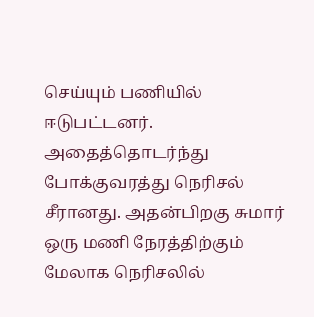செய்யும் பணியில் ஈடுபட்டனர். அதைத்தொடர்ந்து போக்குவரத்து நெரிசல் சீரானது. அதன்பிறகு சுமார் ஒரு மணி நேரத்திற்கும் மேலாக நெரிசலில்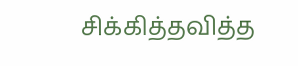சிக்கித்தவித்த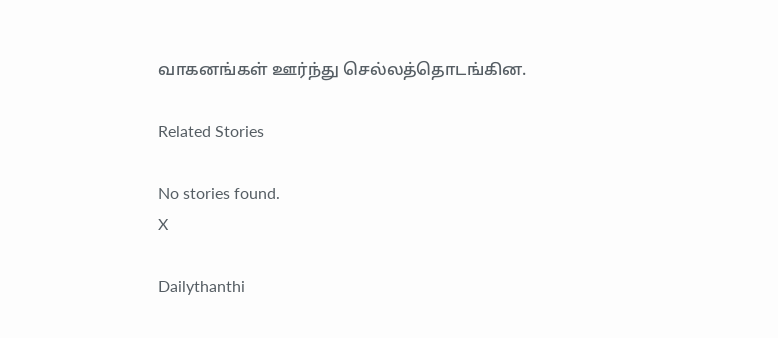வாகனங்கள் ஊர்ந்து செல்லத்தொடங்கின.

Related Stories

No stories found.
X

Dailythanthi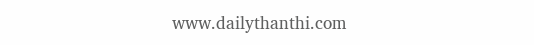www.dailythanthi.com